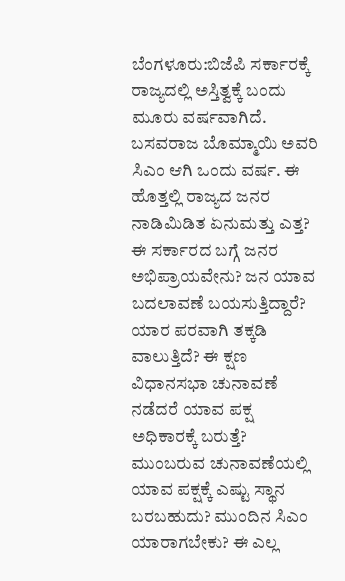ಬೆಂಗಳೂರು:ಬಿಜೆಪಿ ಸರ್ಕಾರಕ್ಕೆ ರಾಜ್ಯದಲ್ಲಿ ಅಸ್ತಿತ್ವಕ್ಕೆ ಬಂದು ಮೂರು ವರ್ಷವಾಗಿದೆ. ಬಸವರಾಜ ಬೊಮ್ಮಾಯಿ ಅವರಿ ಸಿಎಂ ಆಗಿ ಒಂದು ವರ್ಷ. ಈ ಹೊತ್ತಲ್ಲಿ ರಾಜ್ಯದ ಜನರ ನಾಡಿಮಿಡಿತ ಏನುಮತ್ತು ಎತ್ತ? ಈ ಸರ್ಕಾರದ ಬಗ್ಗೆ ಜನರ ಅಭಿಪ್ರಾಯವೇನು? ಜನ ಯಾವ ಬದಲಾವಣೆ ಬಯಸುತ್ತಿದ್ದಾರೆ? ಯಾರ ಪರವಾಗಿ ತಕ್ಕಡಿ ವಾಲುತ್ತಿದೆ? ಈ ಕ್ಷಣ ವಿಧಾನಸಭಾ ಚುನಾವಣೆ ನಡೆದರೆ ಯಾವ ಪಕ್ಷ ಅಧಿಕಾರಕ್ಕೆ ಬರುತ್ತೆ? ಮುಂಬರುವ ಚುನಾವಣೆಯಲ್ಲಿ ಯಾವ ಪಕ್ಷಕ್ಕೆ ಎಷ್ಟು ಸ್ಥಾನ ಬರಬಹುದು? ಮುಂದಿನ ಸಿಎಂ ಯಾರಾಗಬೇಕು? ಈ ಎಲ್ಲ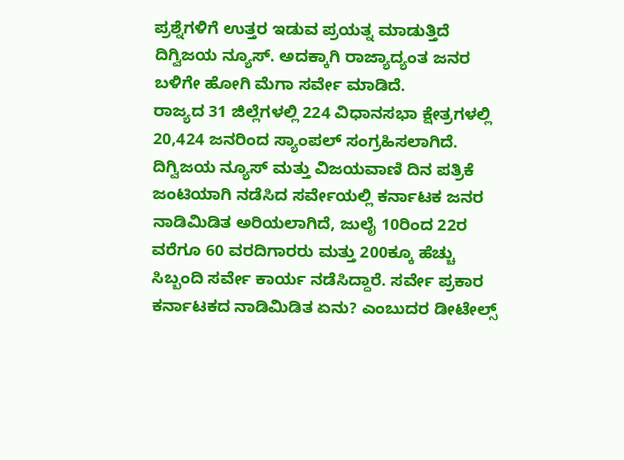ಪ್ರಶ್ನೆಗಳಿಗೆ ಉತ್ತರ ಇಡುವ ಪ್ರಯತ್ನ ಮಾಡುತ್ತಿದೆ ದಿಗ್ವಿಜಯ ನ್ಯೂಸ್. ಅದಕ್ಕಾಗಿ ರಾಜ್ಯಾದ್ಯಂತ ಜನರ ಬಳಿಗೇ ಹೋಗಿ ಮೆಗಾ ಸರ್ವೇ ಮಾಡಿದೆ.
ರಾಜ್ಯದ 31 ಜಿಲ್ಲೆಗಳಲ್ಲಿ 224 ವಿಧಾನಸಭಾ ಕ್ಷೇತ್ರಗಳಲ್ಲಿ 20,424 ಜನರಿಂದ ಸ್ಯಾಂಪಲ್ ಸಂಗ್ರಹಿಸಲಾಗಿದೆ. ದಿಗ್ವಿಜಯ ನ್ಯೂಸ್ ಮತ್ತು ವಿಜಯವಾಣಿ ದಿನ ಪತ್ರಿಕೆ ಜಂಟಿಯಾಗಿ ನಡೆಸಿದ ಸರ್ವೇಯಲ್ಲಿ ಕರ್ನಾಟಕ ಜನರ ನಾಡಿಮಿಡಿತ ಅರಿಯಲಾಗಿದೆ, ಜುಲೈ 10ರಿಂದ 22ರ ವರೆಗೂ 60 ವರದಿಗಾರರು ಮತ್ತು 200ಕ್ಕೂ ಹೆಚ್ಚು ಸಿಬ್ಬಂದಿ ಸರ್ವೇ ಕಾರ್ಯ ನಡೆಸಿದ್ದಾರೆ. ಸರ್ವೇ ಪ್ರಕಾರ ಕರ್ನಾಟಕದ ನಾಡಿಮಿಡಿತ ಏನು? ಎಂಬುದರ ಡೀಟೇಲ್ಸ್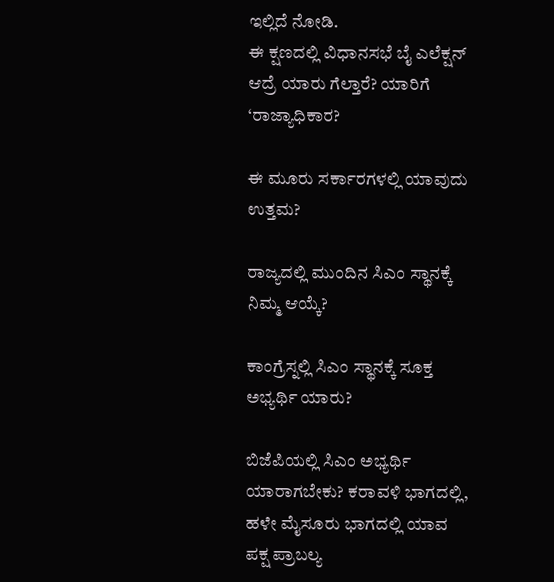ಇಲ್ಲಿದೆ ನೋಡಿ.
ಈ ಕ್ಷಣದಲ್ಲಿ ವಿಧಾನಸಭೆ ಬೈ ಎಲೆಕ್ಷನ್ ಆದ್ರೆ ಯಾರು ಗೆಲ್ತಾರೆ? ಯಾರಿಗೆ ‘ರಾಜ್ಯಾಧಿಕಾರ?

ಈ ಮೂರು ಸರ್ಕಾರಗಳಲ್ಲಿ ಯಾವುದು ಉತ್ತಮ?

ರಾಜ್ಯದಲ್ಲಿ ಮುಂದಿನ ಸಿಎಂ ಸ್ಥಾನಕ್ಕೆ ನಿಮ್ಮ ಆಯ್ಕೆ?

ಕಾಂಗ್ರೆಸ್ನಲ್ಲಿ ಸಿಎಂ ಸ್ಥಾನಕ್ಕೆ ಸೂಕ್ತ ಅಭ್ಯರ್ಥಿ ಯಾರು?

ಬಿಜೆಪಿಯಲ್ಲಿ ಸಿಎಂ ಅಭ್ಯರ್ಥಿ ಯಾರಾಗಬೇಕು? ಕರಾವಳಿ ಭಾಗದಲ್ಲಿ, ಹಳೇ ಮೈಸೂರು ಭಾಗದಲ್ಲಿ ಯಾವ ಪಕ್ಷ ಪ್ರಾಬಲ್ಯ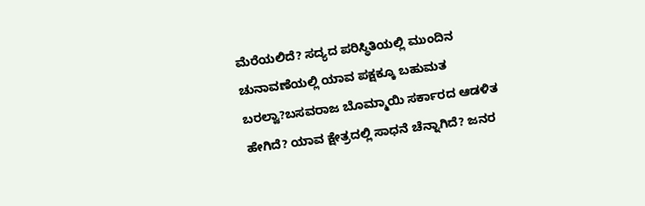ಮೆರೆಯಲಿದೆ? ಸದ್ಯದ ಪರಿಸ್ಥಿತಿಯಲ್ಲಿ ಮುಂದಿನ ಚುನಾವಣೆಯಲ್ಲಿ ಯಾವ ಪಕ್ಷಕ್ಕೂ ಬಹುಮತ ಬರಲ್ವಾ?ಬಸವರಾಜ ಬೊಮ್ಮಾಯಿ ಸರ್ಕಾರದ ಆಡಳಿತ ಹೇಗಿದೆ? ಯಾವ ಕ್ಷೇತ್ರದಲ್ಲಿ ಸಾಧನೆ ಚೆನ್ನಾಗಿದೆ? ಜನರ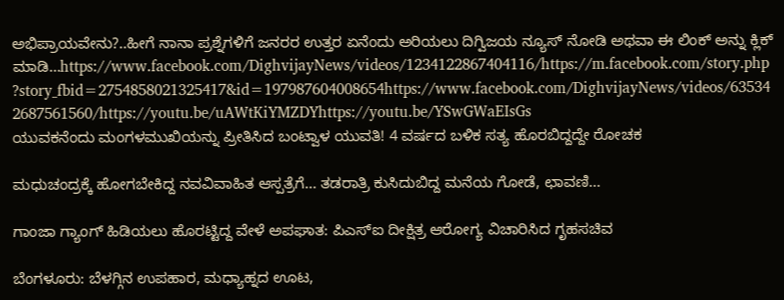ಅಭಿಪ್ರಾಯವೇನು?..ಹೀಗೆ ನಾನಾ ಪ್ರಶ್ನೆಗಳಿಗೆ ಜನರರ ಉತ್ತರ ಏನೆಂದು ಅರಿಯಲು ದಿಗ್ವಿಜಯ ನ್ಯೂಸ್ ನೋಡಿ ಅಥವಾ ಈ ಲಿಂಕ್ ಅನ್ನು ಕ್ಲಿಕ್ ಮಾಡಿ…https://www.facebook.com/DighvijayNews/videos/1234122867404116/https://m.facebook.com/story.php?story_fbid=2754858021325417&id=197987604008654https://www.facebook.com/DighvijayNews/videos/635342687561560/https://youtu.be/uAWtKiYMZDYhttps://youtu.be/YSwGWaEIsGs
ಯುವಕನೆಂದು ಮಂಗಳಮುಖಿಯನ್ನು ಪ್ರೀತಿಸಿದ ಬಂಟ್ವಾಳ ಯುವತಿ! 4 ವರ್ಷದ ಬಳಿಕ ಸತ್ಯ ಹೊರಬಿದ್ದದ್ದೇ ರೋಚಕ

ಮಧುಚಂದ್ರಕ್ಕೆ ಹೋಗಬೇಕಿದ್ದ ನವವಿವಾಹಿತ ಆಸ್ಪತ್ರೆಗೆ… ತಡರಾತ್ರಿ ಕುಸಿದುಬಿದ್ದ ಮನೆಯ ಗೋಡೆ, ಛಾವಣಿ…

ಗಾಂಜಾ ಗ್ಯಾಂಗ್ ಹಿಡಿಯಲು ಹೊರಟ್ಟಿದ್ದ ವೇಳೆ ಅಪಘಾತ: ಪಿಎಸ್ಐ ದೀಕ್ಷಿತ್ರ ಆರೋಗ್ಯ ವಿಚಾರಿಸಿದ ಗೃಹಸಚಿವ

ಬೆಂಗಳೂರು: ಬೆಳಗ್ಗಿನ ಉಪಹಾರ, ಮಧ್ಯಾಹ್ನದ ಊಟ,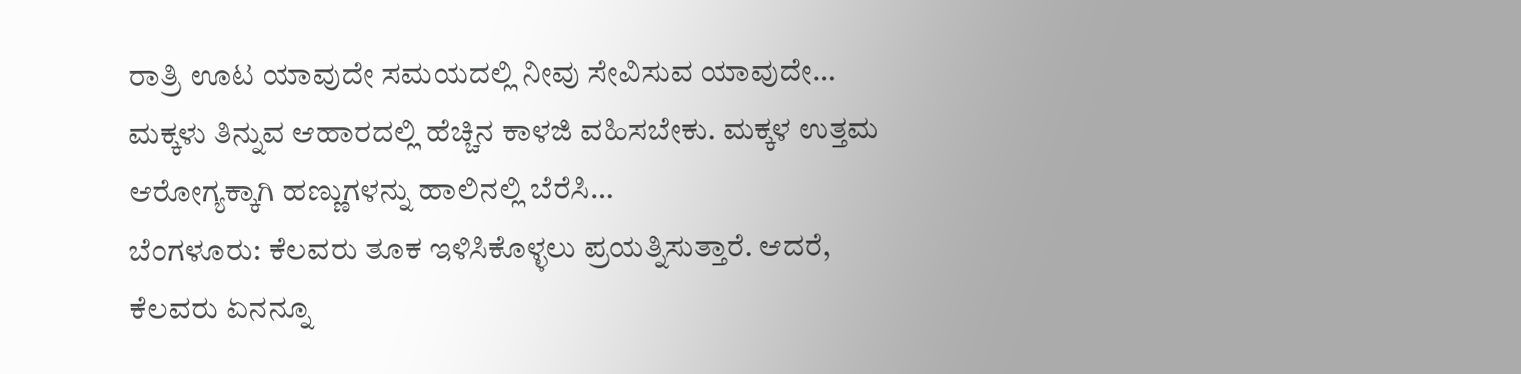ರಾತ್ರಿ ಊಟ ಯಾವುದೇ ಸಮಯದಲ್ಲಿ ನೀವು ಸೇವಿಸುವ ಯಾವುದೇ…
ಮಕ್ಕಳು ತಿನ್ನುವ ಆಹಾರದಲ್ಲಿ ಹೆಚ್ಚಿನ ಕಾಳಜಿ ವಹಿಸಬೇಕು. ಮಕ್ಕಳ ಉತ್ತಮ ಆರೋಗ್ಯಕ್ಕಾಗಿ ಹಣ್ಣುಗಳನ್ನು ಹಾಲಿನಲ್ಲಿ ಬೆರೆಸಿ…
ಬೆಂಗಳೂರು: ಕೆಲವರು ತೂಕ ಇಳಿಸಿಕೊಳ್ಳಲು ಪ್ರಯತ್ನಿಸುತ್ತಾರೆ. ಆದರೆ, ಕೆಲವರು ಏನನ್ನೂ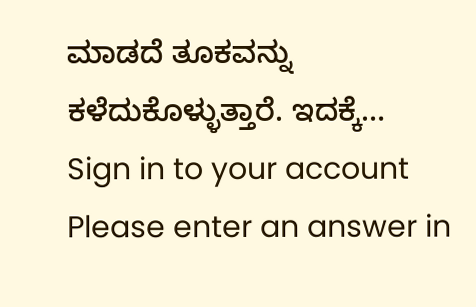ಮಾಡದೆ ತೂಕವನ್ನು ಕಳೆದುಕೊಳ್ಳುತ್ತಾರೆ. ಇದಕ್ಕೆ…
Sign in to your account
Please enter an answer in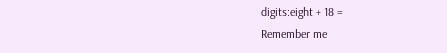digits:eight + 18 =
Remember me